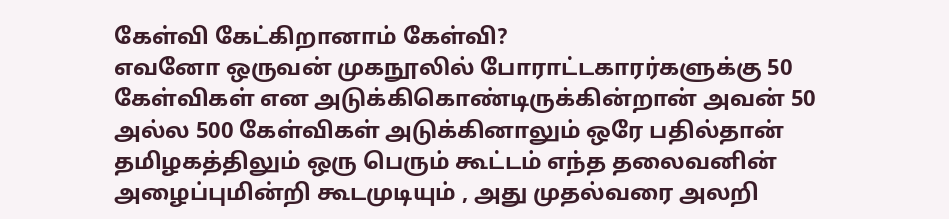கேள்வி கேட்கிறானாம் கேள்வி?
எவனோ ஒருவன் முகநூலில் போராட்டகாரர்களுக்கு 50 கேள்விகள் என அடுக்கிகொண்டிருக்கின்றான் அவன் 50 அல்ல 500 கேள்விகள் அடுக்கினாலும் ஒரே பதில்தான் தமிழகத்திலும் ஒரு பெரும் கூட்டம் எந்த தலைவனின் அழைப்புமின்றி கூடமுடியும் , அது முதல்வரை அலறி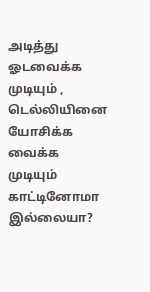அடித்து ஓடவைக்க முடியும் , டெல்லியினை யோசிக்க வைக்க முடியும் காட்டினோமா இல்லையா?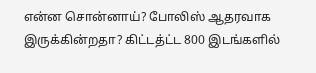என்ன சொன்னாய்? போலிஸ் ஆதரவாக இருக்கின்றதா? கிட்டத்ட்ட 800 இடங்களில்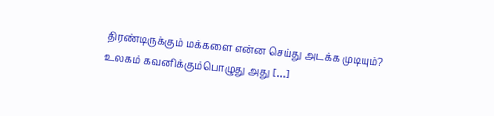திரண்டிருக்கும் மக்களை என்ன செய்து அடக்க முடியும்? உலகம் கவனிக்கும்பொழுது அது […]